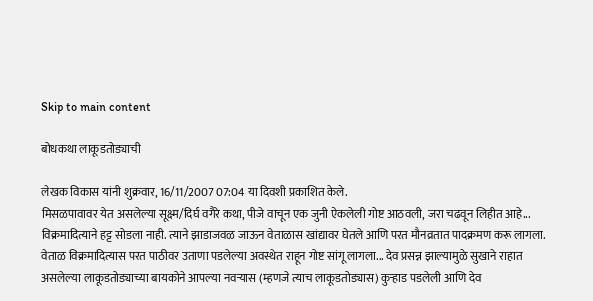Skip to main content

बोधकथा लाकूडतोड्याची

लेखक विकास यांनी शुक्रवार, 16/11/2007 07:04 या दिवशी प्रकाशित केले.
मिसळपावावर येत असलेल्या सूक्ष्म/दिर्घ वगैरे कथा, पीजे वाचून एक जुनी ऐकलेली गोष्ट आठवली, जरा चढवून लिहीत आहे... विक्रमादित्याने हट्ट सोडला नाही. त्याने झाडाजवळ जाऊन वेताळास खांद्यावर घेतले आणि परत मौनव्रतात पादक्रमण करू लागला. वेताळ विक्रमादित्यास परत पाठीवर उताणा पडलेल्या अवस्थेत राहून गोष्ट सांगू लागला... देव प्रसन्न झाल्यामुळे सुखाने राहात असलेल्या लाकूडतोड्याच्या बायकोने आपल्या नवर्‍यास (म्हणजे त्याच लाकूडतोड्यास) कुर्‍हाड पडलेली आणि देव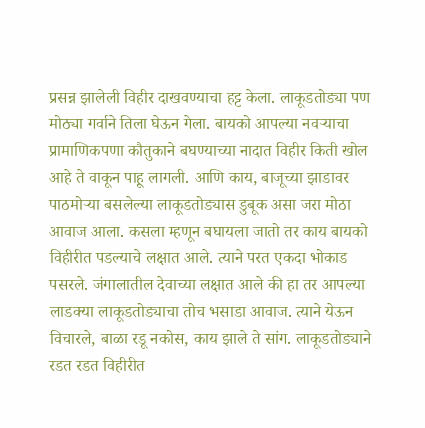प्रसन्न झालेली विहीर दाखवण्याचा हट्ट केला. लाकूडतोड्या पण मोठ्या गर्वाने तिला घेऊन गेला. बायको आपल्या नवर्‍याचा प्रामाणिकपणा कौतुकाने बघण्याच्या नादात विहीर किती खोल आहे ते वाकून पाहू लागली. आणि काय, बाजूच्या झाडावर पाठमोर्‍या बसलेल्या लाकूडतोड्यास डुबूक असा जरा मोठा आवाज आला. कसला म्हणून बघायला जातो तर काय बायको विहीरीत पडल्याचे लक्षात आले. त्याने परत एकदा भोकाड पसरले. जंगालातील देवाच्या लक्षात आले की हा तर आपल्या लाडक्या लाकूडतोड्याचा तोच भसाडा आवाज. त्याने येऊन विचारले, बाळा रडू नकोस, काय झाले ते सांग. लाकूडतोड्याने रडत रडत विहीरीत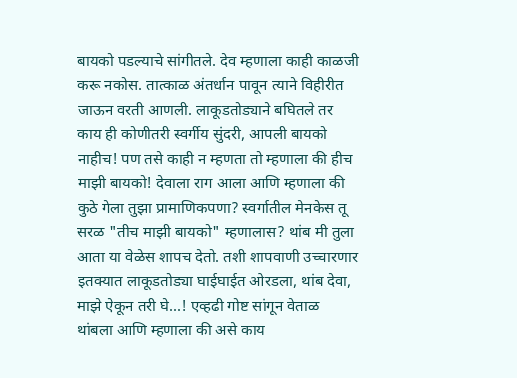बायको पडल्याचे सांगीतले. देव म्हणाला काही काळजी करू नकोस. तात्काळ अंतर्धान पावून त्याने विहीरीत जाऊन वरती आणली. लाकूडतोड्याने बघितले तर काय ही कोणीतरी स्वर्गीय सुंदरी, आपली बायको नाहीच! पण तसे काही न म्हणता तो म्हणाला की हीच माझी बायको! देवाला राग आला आणि म्हणाला की कुठे गेला तुझा प्रामाणिकपणा? स्वर्गातील मेनकेस तू सरळ "तीच माझी बायको" म्हणालास? थांब मी तुला आता या वेळेस शापच देतो. तशी शापवाणी उच्चारणार इतक्यात लाकूडतोड्या घाईघाईत ओरडला, थांब देवा, माझे ऐकून तरी घे...! एव्हढी गोष्ट सांगून वेताळ थांबला आणि म्हणाला की असे काय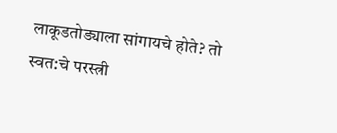लाकूडतोड्याला सांगायचे होते? तो स्वत:चे परस्त्री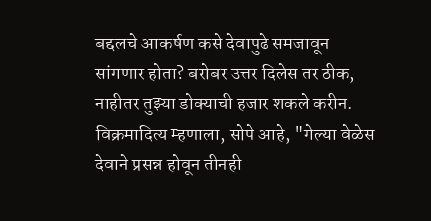बद्दलचे आकर्षण कसे देवापुढे समजावून सांगणार होता? बरोबर उत्तर दिलेस तर ठीक, नाहीतर तुझ्या डोक्याची हजार शकले करीन. विक्रमादित्य म्हणाला, सोपे आहे, "गेल्या वेळेस देवाने प्रसन्न होवून तीनही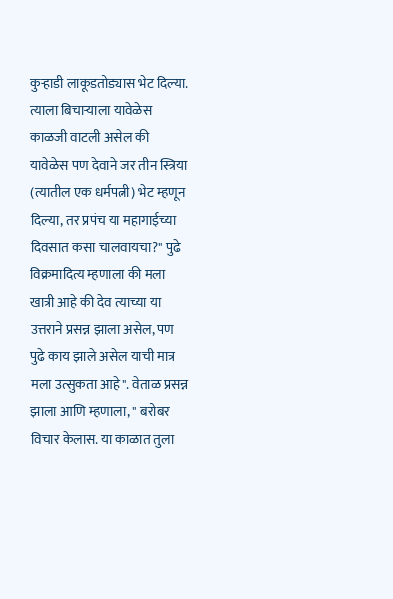कुर्‍हाडी लाकूडतोड्यास भेट दिल्या. त्याला बिचार्‍याला यावेळेस काळजी वाटली असेल की यावेळेस पण देवाने जर तीन स्त्रिया (त्यातील एक धर्मपत्नी) भेट म्हणून दिल्या, तर प्रपंच या महागाईच्या दिवसात कसा चालवायचा?" पुढे विक्रमादित्य म्हणाला की मला खात्री आहे की देव त्याच्या या उत्तराने प्रसन्न झाला असेल, पण पुढे काय झाले असेल याची मात्र मला उत्सुकता आहे". वेताळ प्रसन्न झाला आणि म्हणाला, " बरोबर विचार केलास. या काळात तुला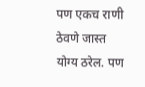पण एकच राणी ठेवणे जास्त योग्य ठरेल. पण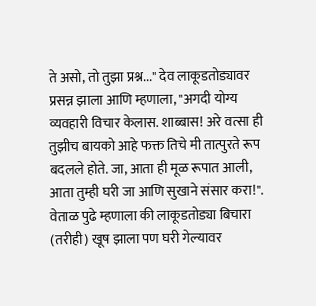ते असो, तो तुझा प्रश्न..." देव लाकूडतोड्यावर प्रसन्न झाला आणि म्हणाला, "अगदी योग्य व्यवहारी विचार केलास. शाब्बास! अरे वत्सा ही तुझीच बायको आहे फक्त तिचे मी तात्पुरते रूप बदलले होते. जा, आता ही मूळ रूपात आली, आता तुम्ही घरी जा आणि सुखाने संसार करा!". वेताळ पुढे म्हणाला की लाकूडतोड्या बिचारा (तरीही) खूष झाला पण घरी गेल्यावर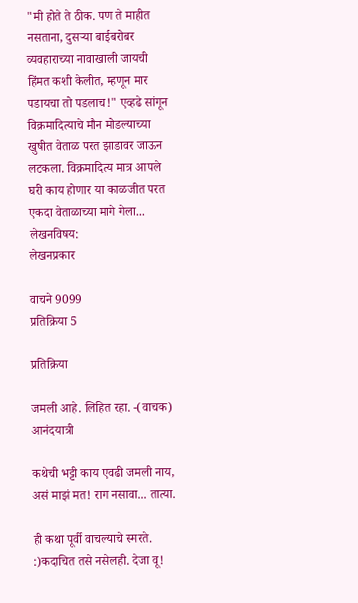"मी होते ते ठीक. पण ते माहीत नसताना, दुसर्‍या बाईबरोबर व्यवहाराच्या नावाखाली जायची हिंमत कशी केलीत, म्हणून मार पडायचा तो पडलाच!" एव्हढे सांगून विक्रमादित्याचे मौन मोडल्याच्या खुषीत वेताळ परत झाडावर जाऊन लटकला. विक्रमादित्य मात्र आपले घरी काय होणार या काळजीत परत एकदा वेताळाच्या मागे गेला...
लेखनविषय:
लेखनप्रकार

वाचने 9099
प्रतिक्रिया 5

प्रतिक्रिया

जमली आहे. लिहित रहा. -(वाचक) आनंदयात्री

कथेची भट्टी काय एवढी जमली नाय, असं माझं मत! राग नसावा... तात्या.

ही कथा पूर्वी वाचल्याचे स्मरते. :)कदाचित तसे नसेलही. देजा वू!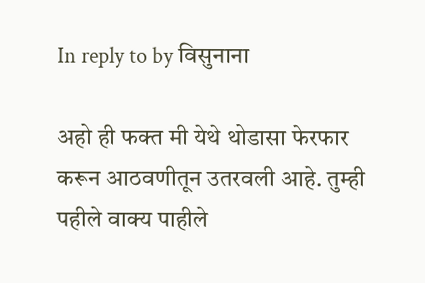In reply to by विसुनाना

अहो ही फक्त मी येथे थोडासा फेरफार करून आठवणीतून उतरवली आहे. तुम्ही पहीले वाक्य पाहीले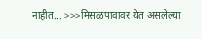नाहीत... >>>मिसळपावावर येत असलेल्या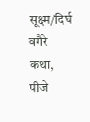सूक्ष्म/दिर्घ वगैरे कथा, पीजे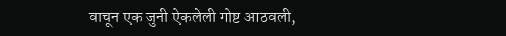वाचून एक जुनी ऐकलेली गोष्ट आठवली,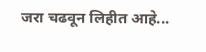जरा चढवून लिहीत आहे...